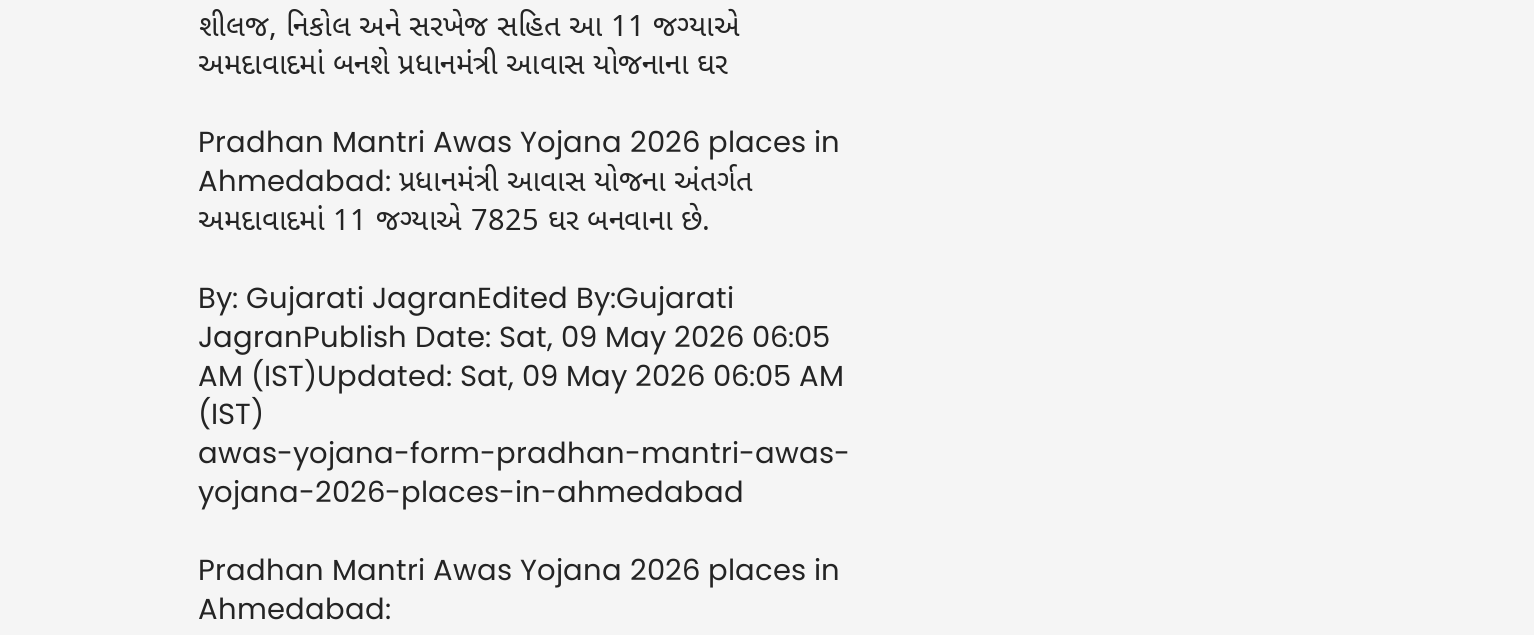શીલજ, નિકોલ અને સરખેજ સહિત આ 11 જગ્યાએ અમદાવાદમાં બનશે પ્રધાનમંત્રી આવાસ યોજનાના ઘર

Pradhan Mantri Awas Yojana 2026 places in Ahmedabad: પ્રધાનમંત્રી આવાસ યોજના અંતર્ગત અમદાવાદમાં 11 જગ્યાએ 7825 ઘર બનવાના છે.

By: Gujarati JagranEdited By:Gujarati JagranPublish Date: Sat, 09 May 2026 06:05 AM (IST)Updated: Sat, 09 May 2026 06:05 AM (IST)
awas-yojana-form-pradhan-mantri-awas-yojana-2026-places-in-ahmedabad

Pradhan Mantri Awas Yojana 2026 places in Ahmedabad: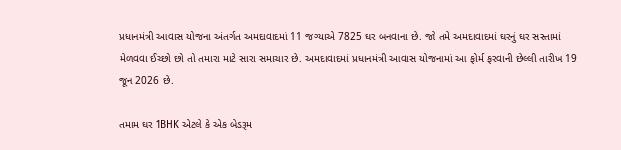પ્રધાનમંત્રી આવાસ યોજના અંતર્ગત અમદાવાદમાં 11 જગ્યાએ 7825 ઘર બનવાના છે. જો તમે અમદાવાદમાં ઘરનું ઘર સસ્તામાં મેળવવા ઈચ્છો છો તો તમારા માટે સારા સમાચાર છે. અમદાવાદમાં પ્રધાનમંત્રી આવાસ યોજનામાં આ ફોર્મ ફરવાની છેલ્લી તારીખ 19 જૂન 2026 છે.

તમામ ઘર 1BHK એટલે કે એક બેડરૂમ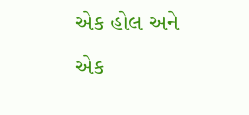એક હોલ અને એક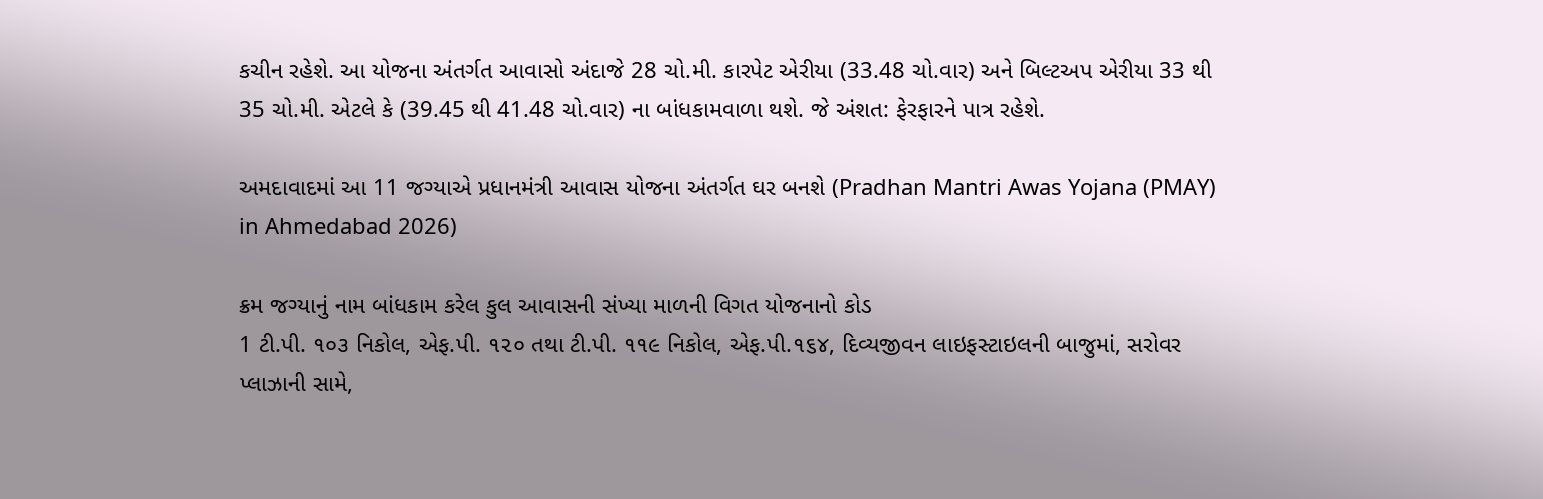કચીન રહેશે. આ યોજના અંતર્ગત આવાસો અંદાજે 28 ચો.મી. કારપેટ એરીયા (33.48 ચો.વાર) અને બિલ્ટઅપ એરીયા 33 થી 35 ચો.મી. એટલે કે (39.45 થી 41.48 ચો.વાર) ના બાંધકામવાળા થશે. જે અંશત: ફેરફારને પાત્ર રહેશે.

અમદાવાદમાં આ 11 જગ્યાએ પ્રધાનમંત્રી આવાસ યોજના અંતર્ગત ઘર બનશે (Pradhan Mantri Awas Yojana (PMAY) in Ahmedabad 2026)

ક્રમ જગ્યાનું નામ બાંધકામ કરેલ કુલ આવાસની સંખ્યા માળની વિગત યોજનાનો કોડ
1 ટી.પી. ૧૦૩ નિકોલ, એફ.પી. ૧૨૦ તથા ટી.પી. ૧૧૯ નિકોલ, એફ.પી.૧૬૪, દિવ્યજીવન લાઇફસ્ટાઇલની બાજુમાં, સરોવર પ્લાઝાની સામે,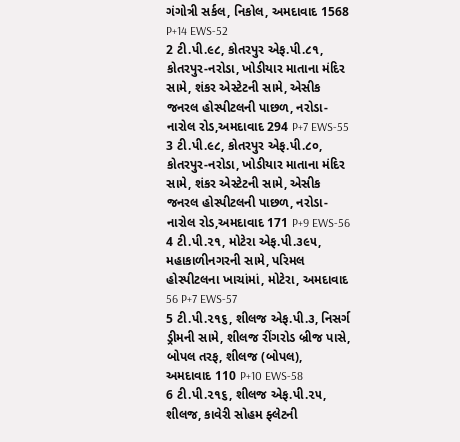ગંગોત્રી સર્કલ, નિકોલ, અમદાવાદ 1568 P+14 EWS-52
2 ટી.પી.૯૮, કોતરપુર એફ.પી.૮૧, કોતરપુર-નરોડા, ખોડીયાર માતાના મંદિર સામે, શંકર એસ્ટેટની સામે, એસીક જનરલ હોસ્પીટલની પાછળ, નરોડા-નારોલ રોડ,અમદાવાદ 294 P+7 EWS-55
3 ટી.પી.૯૮, કોતરપુર એફ.પી.૮૦, કોતરપુર-નરોડા, ખોડીયાર માતાના મંદિર સામે, શંકર એસ્ટેટની સામે, એસીક જનરલ હોસ્પીટલની પાછળ, નરોડા-નારોલ રોડ,અમદાવાદ 171 P+9 EWS-56
4 ટી.પી.૨૧, મોટેરા એફ.પી.૩૯૫, મહાકાળીનગરની સામે, પરિમલ હોસ્પીટલના ખાચાંમાં, મોટેરા, અમદાવાદ 56 P+7 EWS-57
5 ટી.પી.૨૧૬, શીલજ એફ.પી.૩, નિસર્ગ ડ્રીમની સામે, શીલજ રીંગરોડ બ્રીજ પાસે, બોપલ તરફ, શીલજ (બોપલ), અમદાવાદ 110 P+10 EWS-58
6 ટી.પી.૨૧૬, શીલજ એફ.પી.૨૫, શીલજ, કાવેરી સોહમ ફ્લેટની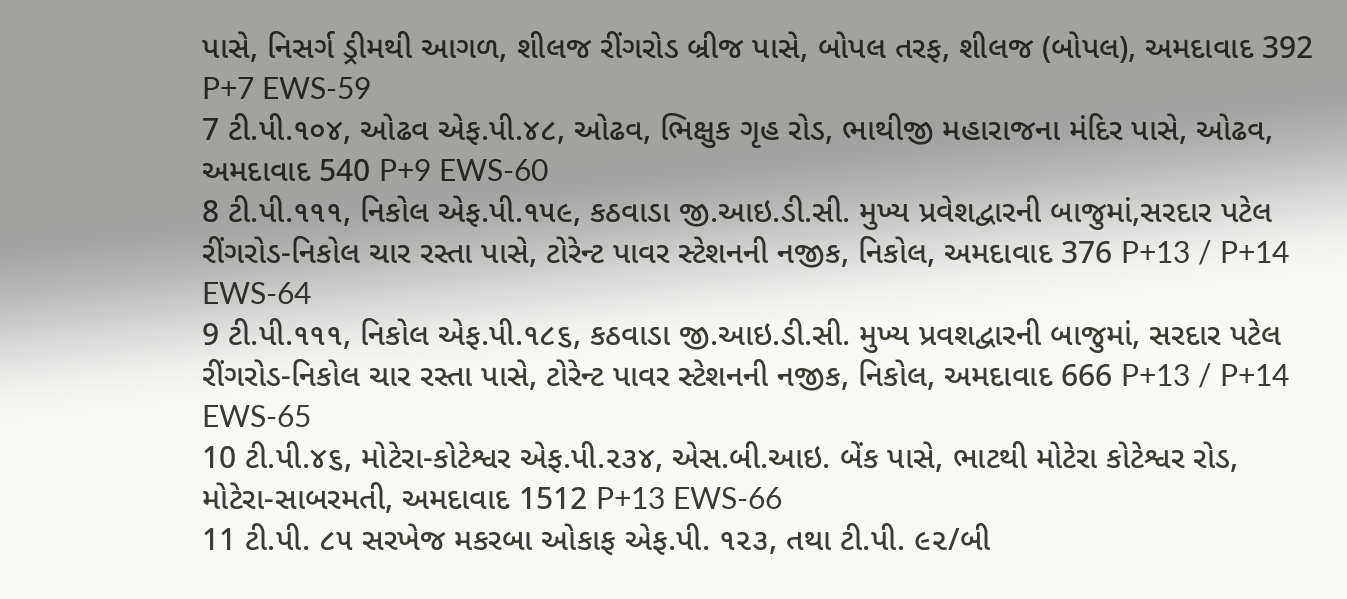પાસે, નિસર્ગ ડ્રીમથી આગળ, શીલજ રીંગરોડ બ્રીજ પાસે, બોપલ તરફ, શીલજ (બોપલ), અમદાવાદ 392 P+7 EWS-59
7 ટી.પી.૧૦૪, ઓઢવ એફ.પી.૪૮, ઓઢવ, ભિક્ષુક ગૃહ રોડ, ભાથીજી મહારાજના મંદિર પાસે, ઓઢવ, અમદાવાદ 540 P+9 EWS-60
8 ટી.પી.૧૧૧, નિકોલ એફ.પી.૧૫૯, કઠવાડા જી.આઇ.ડી.સી. મુખ્ય પ્રવેશદ્વારની બાજુમાં,સરદાર પટેલ રીંગરોડ-નિકોલ ચાર રસ્તા પાસે, ટોરેન્ટ પાવર સ્ટેશનની નજીક, નિકોલ, અમદાવાદ 376 P+13 / P+14 EWS-64
9 ટી.પી.૧૧૧, નિકોલ એફ.પી.૧૮૬, કઠવાડા જી.આઇ.ડી.સી. મુખ્ય પ્રવશદ્વારની બાજુમાં, સરદાર પટેલ રીંગરોડ-નિકોલ ચાર રસ્તા પાસે, ટોરેન્ટ પાવર સ્ટેશનની નજીક, નિકોલ, અમદાવાદ 666 P+13 / P+14 EWS-65
10 ટી.પી.૪૬, મોટેરા-કોટેશ્વર એફ.પી.૨૩૪, એસ.બી.આઇ. બેંક પાસે, ભાટથી મોટેરા કોટેશ્વર રોડ, મોટેરા-સાબરમતી, અમદાવાદ 1512 P+13 EWS-66
11 ટી.પી. ૮૫ સરખેજ મકરબા ઓકાફ એફ.પી. ૧૨૩, તથા ટી.પી. ૯૨/બી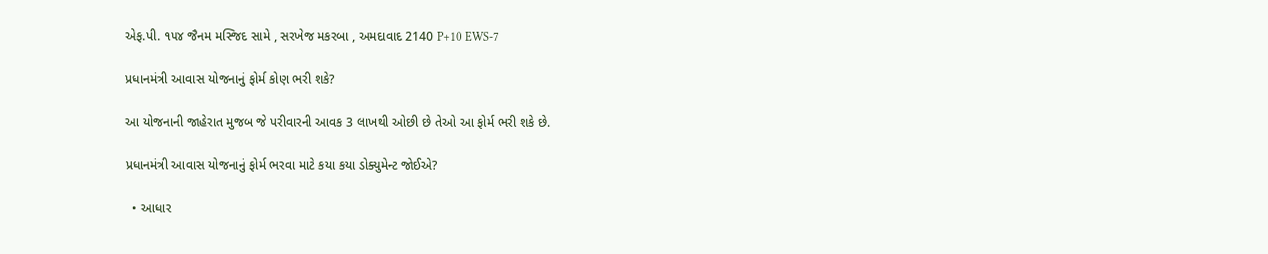એફ.પી. ૧૫૪ જૈનમ મસ્જિદ સામે , સરખેજ મકરબા , અમદાવાદ 2140 P+10 EWS-7

પ્રધાનમંત્રી આવાસ યોજનાનું ફોર્મ કોણ ભરી શકે?

આ યોજનાની જાહેરાત મુજબ જે પરીવારની આવક 3 લાખથી ઓછી છે તેઓ આ ફોર્મ ભરી શકે છે.

પ્રધાનમંત્રી આવાસ યોજનાનું ફોર્મ ભરવા માટે કયા કયા ડોક્યુમેન્ટ જોઈએ?

  • આધાર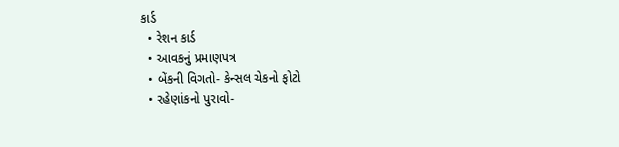કાર્ડ
  • રેશન કાર્ડ
  • આવકનું પ્રમાણપત્ર
  • બેંકની વિગતો- કેન્સલ ચેકનો ફોટો
  • રહેણાંકનો પુરાવો-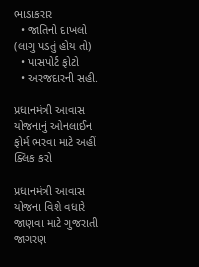ભાડાકરાર
  • જાતિનો દાખલો (લાગુ પડતું હોય તો)
  • પાસપોર્ટ ફોટો
  • અરજદારની સહી.

પ્રધાનમંત્રી આવાસ યોજનાનું ઓનલાઈન ફોર્મ ભરવા માટે અહીં ક્લિક કરો

પ્રધાનમંત્રી આવાસ યોજના વિશે વધારે જાણવા માટે ગુજરાતી જાગરણ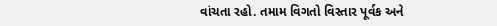વાંચતા રહો. તમામ વિગતો વિસ્તાર પૂર્વક અને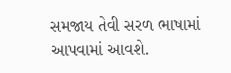સમજાય તેવી સરળ ભાષામાં આપવામાં આવશે.